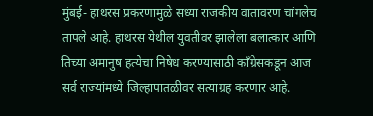मुंबई- हाथरस प्रकरणामुळे सध्या राजकीय वातावरण चांगलेच तापले आहे. हाथरस येथील युवतीवर झालेला बलात्कार आणि तिच्या अमानुष हत्येचा निषेध करण्यासाठी काँग्रेसकडून आज सर्व राज्यांमध्ये जिल्हापातळीवर सत्याग्रह करणार आहे.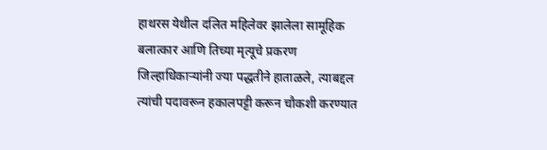हाथरस येथील दलित महिलेवर झालेला सामूहिक बलात्कार आणि तिच्या मृत्यूचे प्रकरण जिल्हाधिकाऱ्यांनी ज्या पद्धतीने हाताळले, त्याबद्दल त्यांची पदावरून हकालपट्टी करून चौकशी करण्यात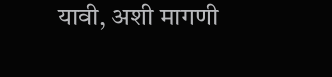यावी, अशी मागणी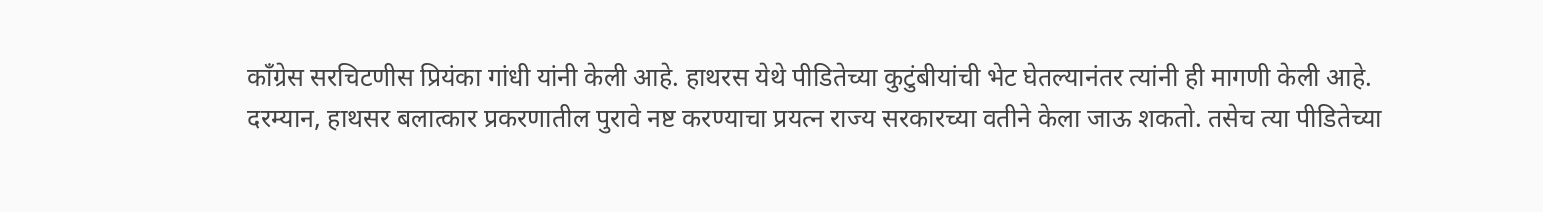काँग्रेस सरचिटणीस प्रियंका गांधी यांनी केली आहे. हाथरस येथे पीडितेच्या कुटुंबीयांची भेट घेतल्यानंतर त्यांनी ही मागणी केली आहे.
दरम्यान, हाथसर बलात्कार प्रकरणातील पुरावे नष्ट करण्याचा प्रयत्न राज्य सरकारच्या वतीने केला जाऊ शकतो. तसेच त्या पीडितेच्या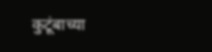कुटूंबाच्या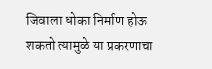जिवाला धोका निर्माण होऊ शकतो त्यामुळे या प्रकरणाचा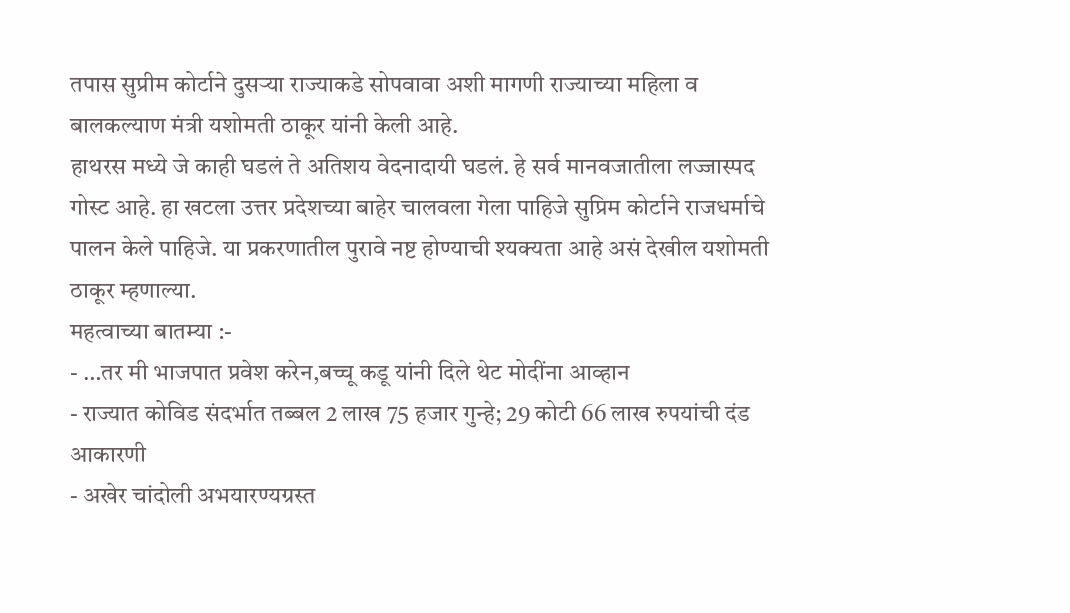तपास सुप्रीम कोर्टाने दुसऱ्या राज्याकडे सोपवावा अशी मागणी राज्याच्या महिला व बालकल्याण मंत्री यशोमती ठाकूर यांनी केली आहे.
हाथरस मध्ये जे काही घडलं ते अतिशय वेदनादायी घडलं. हे सर्व मानवजातीला लज्जास्पद गोस्ट आहे. हा खटला उत्तर प्रदेशच्या बाहेर चालवला गेला पाहिजे सुप्रिम कोर्टाने राजधर्माचे पालन केले पाहिजे. या प्रकरणातील पुरावे नष्ट होण्याची श्यक्यता आहे असं देखील यशोमती ठाकूर म्हणाल्या.
महत्वाच्या बातम्या :-
- …तर मी भाजपात प्रवेश करेन,बच्चू कडू यांनी दिले थेट मोदींना आव्हान
- राज्यात कोविड संदर्भात तब्बल 2 लाख 75 हजार गुन्हे; 29 कोटी 66 लाख रुपयांची दंड आकारणी
- अखेर चांदोली अभयारण्यग्रस्त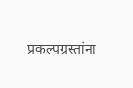प्रकल्पग्रस्तांना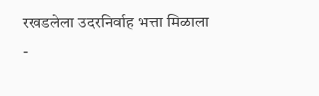रखडलेला उदरनिर्वाह भत्ता मिळाला
-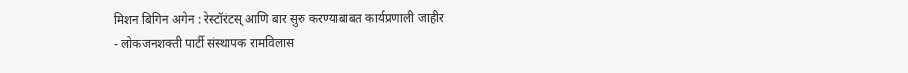मिशन बिगिन अगेन : रेस्टॉरंटस् आणि बार सुरु करण्याबाबत कार्यप्रणाली जाहीर
- लोकजनशक्ती पार्टी संस्थापक रामविलास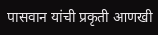पासवान यांची प्रकृती आणखी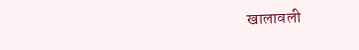खालावली